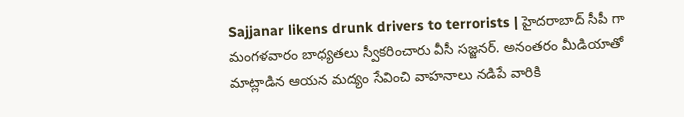Sajjanar likens drunk drivers to terrorists | హైదరాబాద్ సీపీ గా మంగళవారం బాధ్యతలు స్వీకరించారు వీసీ సజ్జనర్. అనంతరం మీడియాతో మాట్లాడిన ఆయన మద్యం సేవించి వాహనాలు నడిపే వారికి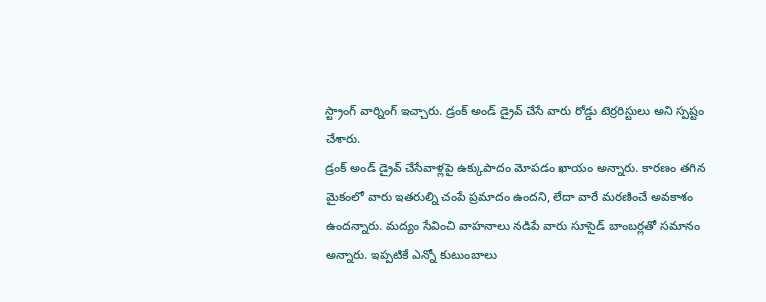స్ట్రాంగ్ వార్నింగ్ ఇచ్చారు. డ్రంక్ అండ్ డ్రైవ్ చేసే వారు రోడ్డు టెర్రరిస్టులు అని స్పష్టం చేశారు.
డ్రంక్ అండ్ డ్రైవ్ చేసేవాళ్లపై ఉక్కుపాదం మోపడం ఖాయం అన్నారు. కారణం తగిన మైకంలో వారు ఇతరుల్ని చంపే ప్రమాదం ఉందని, లేదా వారే మరణించే అవకాశం ఉందన్నారు. మద్యం సేవించి వాహనాలు నడిపే వారు సూసైడ్ బాంబర్లతో సమానం అన్నారు. ఇప్పటికే ఎన్నో కుటుంబాలు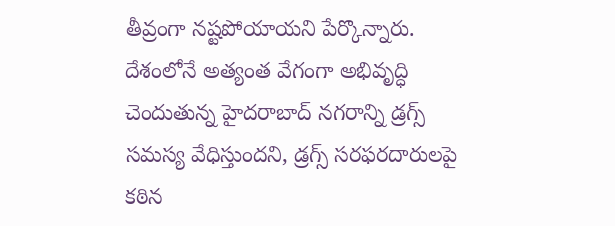తీవ్రంగా నష్టపోయాయని పేర్కొన్నారు.
దేశంలోనే అత్యంత వేగంగా అభివృద్ధి చెందుతున్న హైదరాబాద్ నగరాన్ని డ్రగ్స్ సమస్య వేధిస్తుందని, డ్రగ్స్ సరఫరదారులపై కఠిన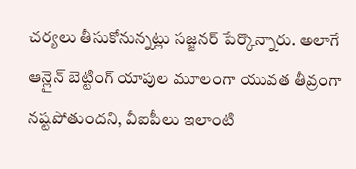చర్యలు తీసుకోనున్నట్లు సజ్జనర్ పేర్కొన్నారు. అలాగే ఆన్లైన్ బెట్టింగ్ యాపుల మూలంగా యువత తీవ్రంగా నష్టపోతుందని, వీఐపీలు ఇలాంటి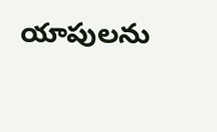యాపులను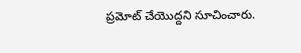ప్రమోట్ చేయొద్దని సూచించారు.